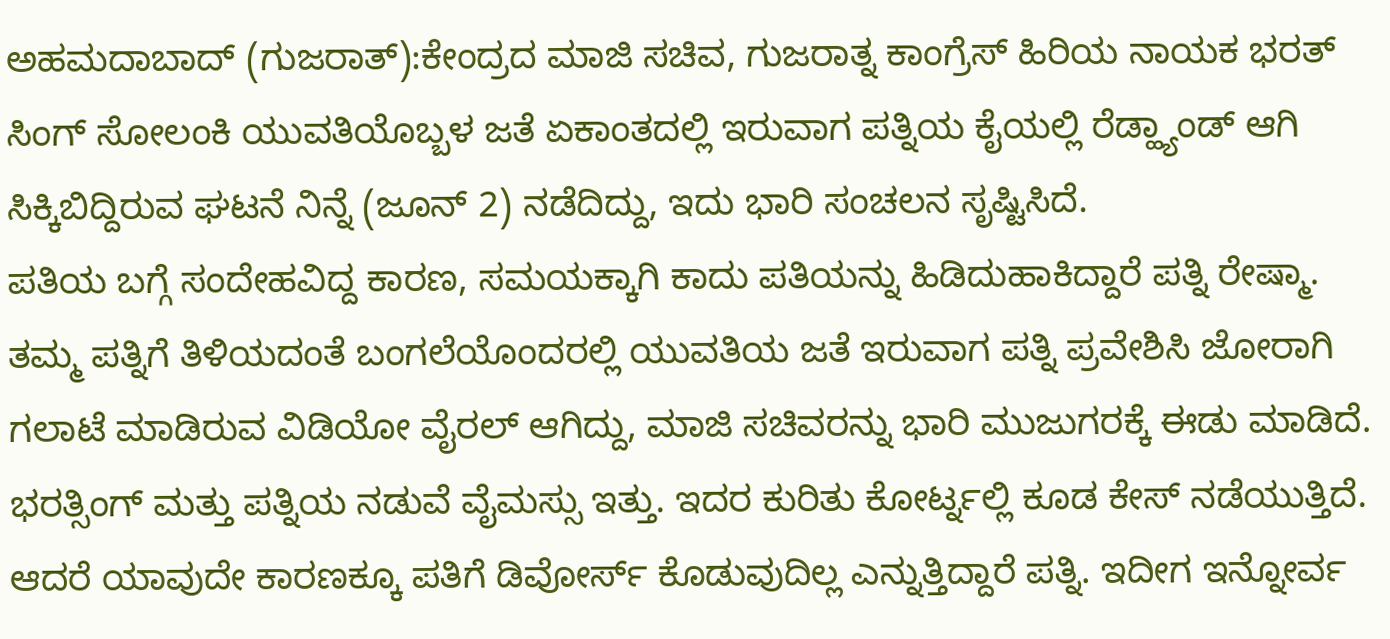ಅಹಮದಾಬಾದ್ (ಗುಜರಾತ್):ಕೇಂದ್ರದ ಮಾಜಿ ಸಚಿವ, ಗುಜರಾತ್ನ ಕಾಂಗ್ರೆಸ್ ಹಿರಿಯ ನಾಯಕ ಭರತ್ ಸಿಂಗ್ ಸೋಲಂಕಿ ಯುವತಿಯೊಬ್ಬಳ ಜತೆ ಏಕಾಂತದಲ್ಲಿ ಇರುವಾಗ ಪತ್ನಿಯ ಕೈಯಲ್ಲಿ ರೆಡ್ಹ್ಯಾಂಡ್ ಆಗಿ ಸಿಕ್ಕಿಬಿದ್ದಿರುವ ಘಟನೆ ನಿನ್ನೆ (ಜೂನ್ 2) ನಡೆದಿದ್ದು, ಇದು ಭಾರಿ ಸಂಚಲನ ಸೃಷ್ಟಿಸಿದೆ.
ಪತಿಯ ಬಗ್ಗೆ ಸಂದೇಹವಿದ್ದ ಕಾರಣ, ಸಮಯಕ್ಕಾಗಿ ಕಾದು ಪತಿಯನ್ನು ಹಿಡಿದುಹಾಕಿದ್ದಾರೆ ಪತ್ನಿ ರೇಷ್ಮಾ. ತಮ್ಮ ಪತ್ನಿಗೆ ತಿಳಿಯದಂತೆ ಬಂಗಲೆಯೊಂದರಲ್ಲಿ ಯುವತಿಯ ಜತೆ ಇರುವಾಗ ಪತ್ನಿ ಪ್ರವೇಶಿಸಿ ಜೋರಾಗಿ ಗಲಾಟೆ ಮಾಡಿರುವ ವಿಡಿಯೋ ವೈರಲ್ ಆಗಿದ್ದು, ಮಾಜಿ ಸಚಿವರನ್ನು ಭಾರಿ ಮುಜುಗರಕ್ಕೆ ಈಡು ಮಾಡಿದೆ.
ಭರತ್ಸಿಂಗ್ ಮತ್ತು ಪತ್ನಿಯ ನಡುವೆ ವೈಮಸ್ಸು ಇತ್ತು. ಇದರ ಕುರಿತು ಕೋರ್ಟ್ನಲ್ಲಿ ಕೂಡ ಕೇಸ್ ನಡೆಯುತ್ತಿದೆ. ಆದರೆ ಯಾವುದೇ ಕಾರಣಕ್ಕೂ ಪತಿಗೆ ಡಿವೋರ್ಸ್ ಕೊಡುವುದಿಲ್ಲ ಎನ್ನುತ್ತಿದ್ದಾರೆ ಪತ್ನಿ. ಇದೀಗ ಇನ್ನೋರ್ವ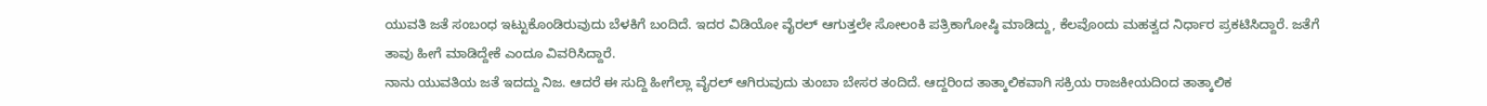ಯುವತಿ ಜತೆ ಸಂಬಂಧ ಇಟ್ಟುಕೊಂಡಿರುವುದು ಬೆಳಕಿಗೆ ಬಂದಿದೆ. ಇದರ ವಿಡಿಯೋ ವೈರಲ್ ಆಗುತ್ತಲೇ ಸೋಲಂಕಿ ಪತ್ರಿಕಾಗೋಷ್ಠಿ ಮಾಡಿದ್ದು, ಕೆಲವೊಂದು ಮಹತ್ವದ ನಿರ್ಧಾರ ಪ್ರಕಟಿಸಿದ್ದಾರೆ. ಜತೆಗೆ ತಾವು ಹೀಗೆ ಮಾಡಿದ್ದೇಕೆ ಎಂದೂ ವಿವರಿಸಿದ್ದಾರೆ.
ನಾನು ಯುವತಿಯ ಜತೆ ಇದದ್ದು ನಿಜ. ಆದರೆ ಈ ಸುದ್ದಿ ಹೀಗೆಲ್ಲಾ ವೈರಲ್ ಆಗಿರುವುದು ತುಂಬಾ ಬೇಸರ ತಂದಿದೆ. ಆದ್ದರಿಂದ ತಾತ್ಕಾಲಿಕವಾಗಿ ಸಕ್ರಿಯ ರಾಜಕೀಯದಿಂದ ತಾತ್ಕಾಲಿಕ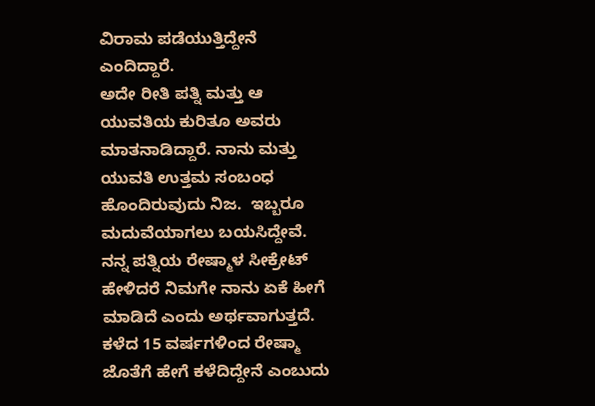ವಿರಾಮ ಪಡೆಯುತ್ತಿದ್ದೇನೆ ಎಂದಿದ್ದಾರೆ.
ಅದೇ ರೀತಿ ಪತ್ನಿ ಮತ್ತು ಆ ಯುವತಿಯ ಕುರಿತೂ ಅವರು ಮಾತನಾಡಿದ್ದಾರೆ. ನಾನು ಮತ್ತು ಯುವತಿ ಉತ್ತಮ ಸಂಬಂಧ ಹೊಂದಿರುವುದು ನಿಜ.  ಇಬ್ಬರೂ ಮದುವೆಯಾಗಲು ಬಯಸಿದ್ದೇವೆ. ನನ್ನ ಪತ್ನಿಯ ರೇಷ್ಮಾಳ ಸೀಕ್ರೇಟ್ ಹೇಳಿದರೆ ನಿಮಗೇ ನಾನು ಏಕೆ ಹೀಗೆ ಮಾಡಿದೆ ಎಂದು ಅರ್ಥವಾಗುತ್ತದೆ. ಕಳೆದ 15 ವರ್ಷಗಳಿಂದ ರೇಷ್ಮಾ ಜೊತೆಗೆ ಹೇಗೆ ಕಳೆದಿದ್ದೇನೆ ಎಂಬುದು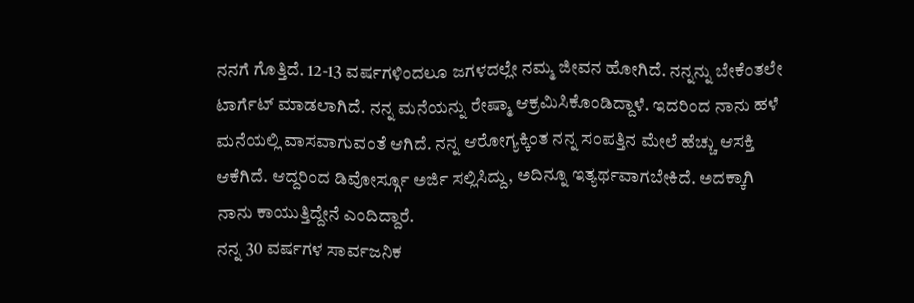ನನಗೆ ಗೊತ್ತಿದೆ. 12-13 ವರ್ಷಗಳಿಂದಲೂ ಜಗಳದಲ್ಲೇ ನಮ್ಮ ಜೀವನ ಹೋಗಿದೆ. ನನ್ನನ್ನು ಬೇಕೆಂತಲೇ ಟಾರ್ಗೆಟ್ ಮಾಡಲಾಗಿದೆ. ನನ್ನ ಮನೆಯನ್ನು ರೇಷ್ಮಾ ಆಕ್ರಮಿಸಿಕೊಂಡಿದ್ದಾಳೆ. ಇದರಿಂದ ನಾನು ಹಳೆ ಮನೆಯಲ್ಲಿ ವಾಸವಾಗುವಂತೆ ಆಗಿದೆ. ನನ್ನ ಆರೋಗ್ಯಕ್ಕಿಂತ ನನ್ನ ಸಂಪತ್ತಿನ ಮೇಲೆ ಹೆಚ್ಚು ಆಸಕ್ತಿ ಆಕೆಗಿದೆ. ಆದ್ದರಿಂದ ಡಿವೋರ್ಸ್ಗೂ ಅರ್ಜಿ ಸಲ್ಲಿಸಿದ್ದು, ಅದಿನ್ನೂ ಇತ್ಯರ್ಥವಾಗಬೇಕಿದೆ. ಅದಕ್ಕಾಗಿ ನಾನು ಕಾಯುತ್ತಿದ್ದೇನೆ ಎಂದಿದ್ದಾರೆ.
ನನ್ನ 30 ವರ್ಷಗಳ ಸಾರ್ವಜನಿಕ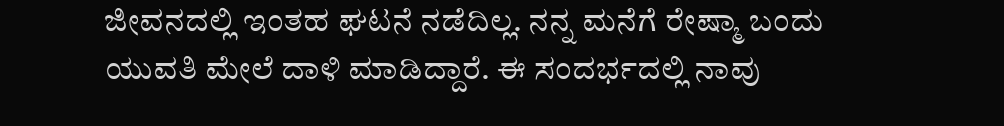ಜೀವನದಲ್ಲಿ ಇಂತಹ ಘಟನೆ ನಡೆದಿಲ್ಲ. ನನ್ನ ಮನೆಗೆ ರೇಷ್ಮಾ ಬಂದು ಯುವತಿ ಮೇಲೆ ದಾಳಿ ಮಾಡಿದ್ದಾರೆ. ಈ ಸಂದರ್ಭದಲ್ಲಿ ನಾವು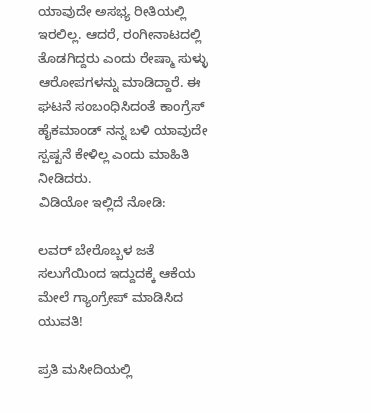ಯಾವುದೇ ಅಸಭ್ಯ ರೀತಿಯಲ್ಲಿ ಇರಲಿಲ್ಲ. ಆದರೆ, ರಂಗೀನಾಟದಲ್ಲಿ ತೊಡಗಿದ್ದರು ಎಂದು ರೇಷ್ಮಾ ಸುಳ್ಳು ಆರೋಪಗಳನ್ನು ಮಾಡಿದ್ದಾರೆ. ಈ ಘಟನೆ ಸಂಬಂಧಿಸಿದಂತೆ ಕಾಂಗ್ರೆಸ್ ಹೈಕಮಾಂಡ್ ನನ್ನ ಬಳಿ ಯಾವುದೇ ಸ್ಪಷ್ಟನೆ ಕೇಳಿಲ್ಲ ಎಂದು ಮಾಹಿತಿ ನೀಡಿದರು.
ವಿಡಿಯೋ ಇಲ್ಲಿದೆ ನೋಡಿ:

ಲವರ್ ಬೇರೊಬ್ಬಳ ಜತೆ ಸಲುಗೆಯಿಂದ ಇದ್ದುದಕ್ಕೆ ಆಕೆಯ ಮೇಲೆ ಗ್ಯಾಂಗ್ರೇಪ್ ಮಾಡಿಸಿದ ಯುವತಿ!

ಪ್ರತಿ ಮಸೀದಿಯಲ್ಲಿ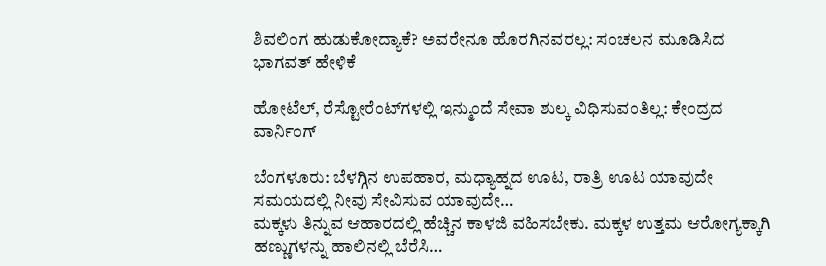ಶಿವಲಿಂಗ ಹುಡುಕೋದ್ಯಾಕೆ? ಅವರೇನೂ ಹೊರಗಿನವರಲ್ಲ: ಸಂಚಲನ ಮೂಡಿಸಿದ ಭಾಗವತ್ ಹೇಳಿಕೆ

ಹೋಟೆಲ್, ರೆಸ್ಟೋರೆಂಟ್‌ಗಳಲ್ಲಿ ಇನ್ಮುಂದೆ ಸೇವಾ ಶುಲ್ಕ ವಿಧಿಸುವಂತಿಲ್ಲ: ಕೇಂದ್ರದ ವಾರ್ನಿಂಗ್

ಬೆಂಗಳೂರು: ಬೆಳಗ್ಗಿನ ಉಪಹಾರ, ಮಧ್ಯಾಹ್ನದ ಊಟ, ರಾತ್ರಿ ಊಟ ಯಾವುದೇ ಸಮಯದಲ್ಲಿ ನೀವು ಸೇವಿಸುವ ಯಾವುದೇ…
ಮಕ್ಕಳು ತಿನ್ನುವ ಆಹಾರದಲ್ಲಿ ಹೆಚ್ಚಿನ ಕಾಳಜಿ ವಹಿಸಬೇಕು. ಮಕ್ಕಳ ಉತ್ತಮ ಆರೋಗ್ಯಕ್ಕಾಗಿ ಹಣ್ಣುಗಳನ್ನು ಹಾಲಿನಲ್ಲಿ ಬೆರೆಸಿ…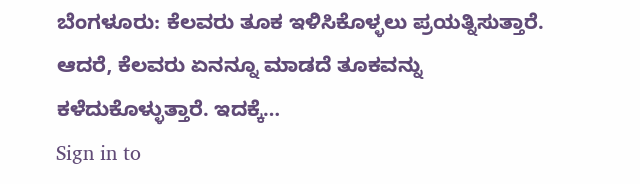ಬೆಂಗಳೂರು: ಕೆಲವರು ತೂಕ ಇಳಿಸಿಕೊಳ್ಳಲು ಪ್ರಯತ್ನಿಸುತ್ತಾರೆ. ಆದರೆ, ಕೆಲವರು ಏನನ್ನೂ ಮಾಡದೆ ತೂಕವನ್ನು ಕಳೆದುಕೊಳ್ಳುತ್ತಾರೆ. ಇದಕ್ಕೆ…
Sign in to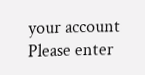your account
Please enter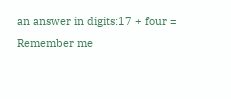an answer in digits:17 + four =
Remember me